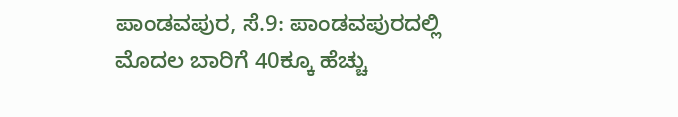ಪಾಂಡವಪುರ, ಸೆ.9: ಪಾಂಡವಪುರದಲ್ಲಿ ಮೊದಲ ಬಾರಿಗೆ 40ಕ್ಕೂ ಹೆಚ್ಚು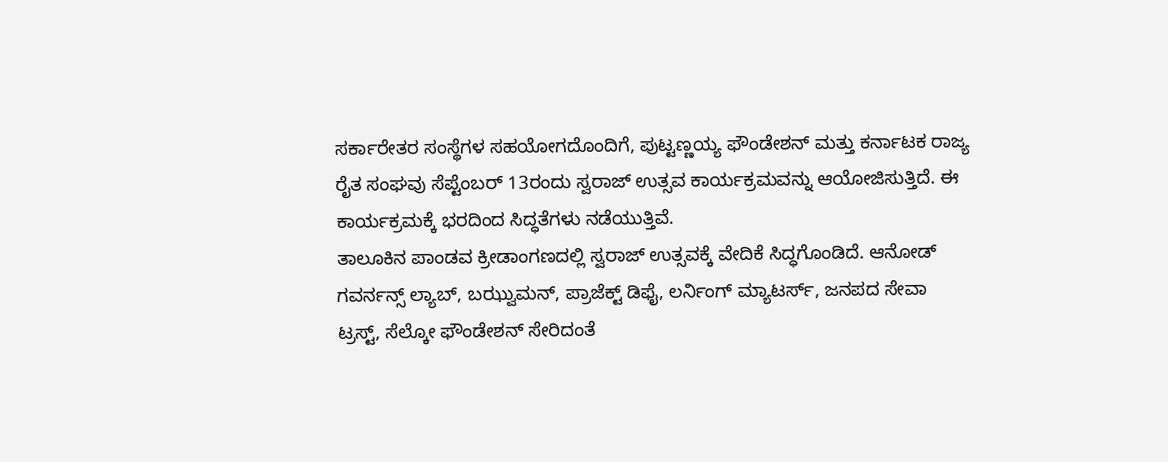ಸರ್ಕಾರೇತರ ಸಂಸ್ಥೆಗಳ ಸಹಯೋಗದೊಂದಿಗೆ, ಪುಟ್ಟಣ್ಣಯ್ಯ ಫೌಂಡೇಶನ್ ಮತ್ತು ಕರ್ನಾಟಕ ರಾಜ್ಯ ರೈತ ಸಂಘವು ಸೆಪ್ಟೆಂಬರ್ 13ರಂದು ಸ್ವರಾಜ್ ಉತ್ಸವ ಕಾರ್ಯಕ್ರಮವನ್ನು ಆಯೋಜಿಸುತ್ತಿದೆ. ಈ ಕಾರ್ಯಕ್ರಮಕ್ಕೆ ಭರದಿಂದ ಸಿದ್ಧತೆಗಳು ನಡೆಯುತ್ತಿವೆ.
ತಾಲೂಕಿನ ಪಾಂಡವ ಕ್ರೀಡಾಂಗಣದಲ್ಲಿ ಸ್ವರಾಜ್ ಉತ್ಸವಕ್ಕೆ ವೇದಿಕೆ ಸಿದ್ಧಗೊಂಡಿದೆ. ಆನೋಡ್ ಗವರ್ನನ್ಸ್ ಲ್ಯಾಬ್, ಬಝ್ವುಮನ್, ಪ್ರಾಜೆಕ್ಟ್ ಡಿಫೈ, ಲರ್ನಿಂಗ್ ಮ್ಯಾಟರ್ಸ್, ಜನಪದ ಸೇವಾ ಟ್ರಸ್ಟ್, ಸೆಲ್ಕೋ ಫೌಂಡೇಶನ್ ಸೇರಿದಂತೆ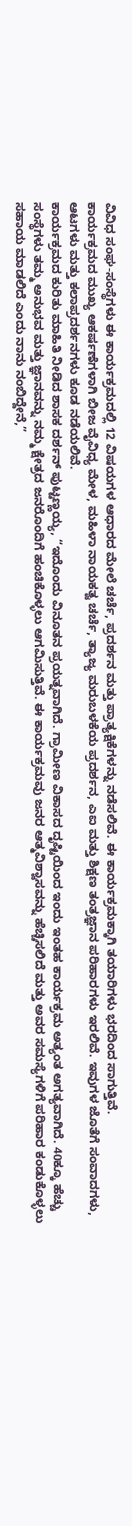ವಿವಿಧ ಸಂಘ-ಸಂಸ್ಥೆಗಳು ಈ ಕಾರ್ಯಕ್ರಮದಲ್ಲಿ 12 ವಿಷಯಗಳ ಆಧಾರದ ಮೇಲೆ ಚರ್ಚೆ, ಪ್ರದರ್ಶನ ಮತ್ತು ಪ್ರಾತ್ಯಕ್ಷಿಕೆಗಳನ್ನು ನಡೆಸಲಿವೆ. ಈ ಕಾರ್ಯಕ್ರಮಕ್ಕಾಗಿ ತಯಾರಿಗಳು ಭರದಿಂದ ಸಾಗುತ್ತಿವೆ.
ಕಾರ್ಯಕ್ರಮದ ಮುಖ್ಯ ಆಕರ್ಷಣೆಗಳಾಗಿ ಬೀಜ ವೈವಿಧ್ಯ ಮೇಳ, ಮಹಿಳಾ ನಾಯಕತ್ವ ಚರ್ಚೆ, ತ್ಯಾಜ್ಯ ಮರುಬಳಕೆಯ ಪ್ರದರ್ಶನ, ಎಐ ಮತ್ತು ಶಿಕ್ಷಣ ತಂತ್ರಜ್ಞಾನ ಪರಿಹಾರಗಳು ಇರಲಿವೆ. ಇವುಗಳ ಜೊತೆಗೆ ಸಂವಾದಗಳು, ಆಟಗಳು ಮತ್ತು ಕಲಾಪ್ರದರ್ಶನಗಳು ಕೂಡ ನಡೆಯಲಿವೆ.
ಕಾರ್ಯಕ್ರಮದ ಕುರಿತು ಮಾಹಿತಿ ನೀಡಿದ ಶಾಸಕ ದರ್ಶನ್ ಪುಟ್ಟಣ್ಣಯ್ಯ, “ಇದೊಂದು ವಿನೂತನ ಪ್ರಯತ್ನವಾಗಿದೆ. ಗ್ರಾಮೀಣ ವಿಕಾಸದ ದೃಷ್ಟಿಯಿಂದ ಇಂದು ಇಂತಹ ಕಾರ್ಯಕ್ರಮ ಅತ್ಯಂತ ಅಗತ್ಯವಾಗಿದೆ. 40ಕ್ಕೂ ಹೆಚ್ಚು ಸಂಸ್ಥೆಗಳು ತಮ್ಮ ಅನುಭವ ಮತ್ತು ಜ್ಞಾನವನ್ನು ನಮ್ಮ ಕ್ಷೇತ್ರದ ಜನರೊಂದಿಗೆ ಹಂಚಿಕೊಳ್ಳಲು ಆಗಮಿಸುತ್ತಿವೆ. ಈ ಕಾರ್ಯಕ್ರಮವು ಜನರ ಆತ್ಮವಿಶ್ವಾಸವನ್ನು ಹೆಚ್ಚಿಸಲಿದೆ ಮತ್ತು ಅವರ ಸಮಸ್ಯೆಗಳಿಗೆ ಪರಿಹಾರ ಕಂಡುಕೊಳ್ಳಲು ಸಹಾಯ ಮಾಡಲಿದೆ ಎಂದು ನಾನು ನಂಬಿದ್ದೇನೆ,”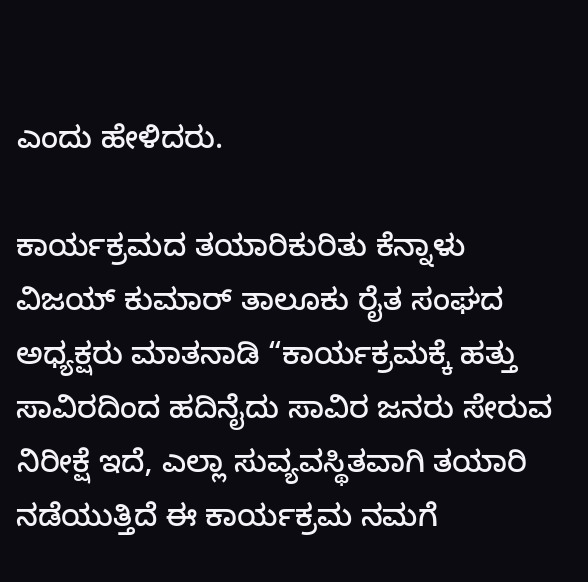ಎಂದು ಹೇಳಿದರು.

ಕಾರ್ಯಕ್ರಮದ ತಯಾರಿಕುರಿತು ಕೆನ್ನಾಳು ವಿಜಯ್ ಕುಮಾರ್ ತಾಲೂಕು ರೈತ ಸಂಘದ ಅಧ್ಯಕ್ಷರು ಮಾತನಾಡಿ “ಕಾರ್ಯಕ್ರಮಕ್ಕೆ ಹತ್ತು ಸಾವಿರದಿಂದ ಹದಿನೈದು ಸಾವಿರ ಜನರು ಸೇರುವ ನಿರೀಕ್ಷೆ ಇದೆ, ಎಲ್ಲಾ ಸುವ್ಯವಸ್ಥಿತವಾಗಿ ತಯಾರಿ ನಡೆಯುತ್ತಿದೆ ಈ ಕಾರ್ಯಕ್ರಮ ನಮಗೆ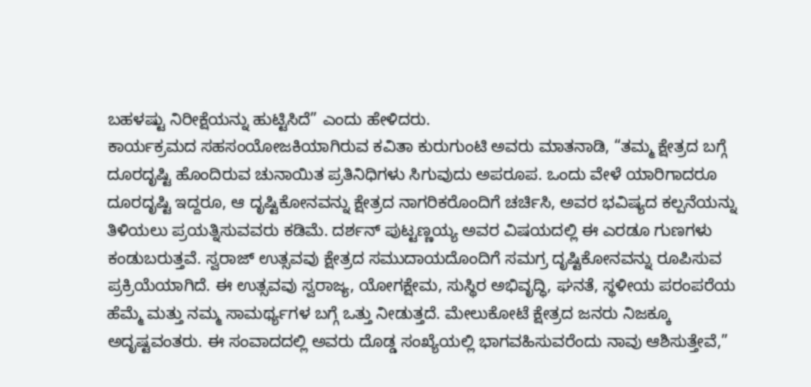ಬಹಳಷ್ಟು ನಿರೀಕ್ಷೆಯನ್ನು ಹುಟ್ಟಿಸಿದೆ” ಎಂದು ಹೇಳಿದರು.
ಕಾರ್ಯಕ್ರಮದ ಸಹಸಂಯೋಜಕಿಯಾಗಿರುವ ಕವಿತಾ ಕುರುಗುಂಟಿ ಅವರು ಮಾತನಾಡಿ, “ತಮ್ಮ ಕ್ಷೇತ್ರದ ಬಗ್ಗೆ ದೂರದೃಷ್ಟಿ ಹೊಂದಿರುವ ಚುನಾಯಿತ ಪ್ರತಿನಿಧಿಗಳು ಸಿಗುವುದು ಅಪರೂಪ. ಒಂದು ವೇಳೆ ಯಾರಿಗಾದರೂ ದೂರದೃಷ್ಟಿ ಇದ್ದರೂ, ಆ ದೃಷ್ಟಿಕೋನವನ್ನು ಕ್ಷೇತ್ರದ ನಾಗರಿಕರೊಂದಿಗೆ ಚರ್ಚಿಸಿ, ಅವರ ಭವಿಷ್ಯದ ಕಲ್ಪನೆಯನ್ನು ತಿಳಿಯಲು ಪ್ರಯತ್ನಿಸುವವರು ಕಡಿಮೆ. ದರ್ಶನ್ ಪುಟ್ಟಣ್ಣಯ್ಯ ಅವರ ವಿಷಯದಲ್ಲಿ ಈ ಎರಡೂ ಗುಣಗಳು ಕಂಡುಬರುತ್ತವೆ. ಸ್ವರಾಜ್ ಉತ್ಸವವು ಕ್ಷೇತ್ರದ ಸಮುದಾಯದೊಂದಿಗೆ ಸಮಗ್ರ ದೃಷ್ಟಿಕೋನವನ್ನು ರೂಪಿಸುವ ಪ್ರಕ್ರಿಯೆಯಾಗಿದೆ. ಈ ಉತ್ಸವವು ಸ್ವರಾಜ್ಯ, ಯೋಗಕ್ಷೇಮ, ಸುಸ್ಥಿರ ಅಭಿವೃದ್ಧಿ, ಘನತೆ, ಸ್ಥಳೀಯ ಪರಂಪರೆಯ ಹೆಮ್ಮೆ ಮತ್ತು ನಮ್ಮ ಸಾಮರ್ಥ್ಯಗಳ ಬಗ್ಗೆ ಒತ್ತು ನೀಡುತ್ತದೆ. ಮೇಲುಕೋಟೆ ಕ್ಷೇತ್ರದ ಜನರು ನಿಜಕ್ಕೂ ಅದೃಷ್ಟವಂತರು. ಈ ಸಂವಾದದಲ್ಲಿ ಅವರು ದೊಡ್ಡ ಸಂಖ್ಯೆಯಲ್ಲಿ ಭಾಗವಹಿಸುವರೆಂದು ನಾವು ಆಶಿಸುತ್ತೇವೆ,”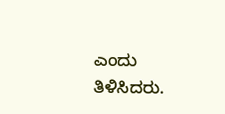ಎಂದು ತಿಳಿಸಿದರು.